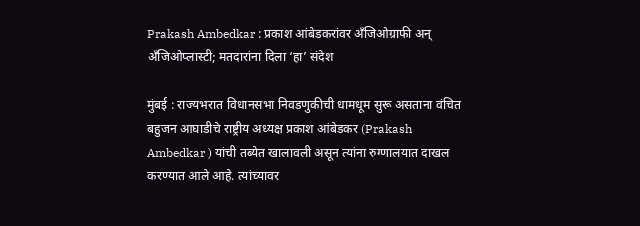Prakash Ambedkar : प्रकाश आंबेडकरांवर अँजिओग्राफी अन् अँजिओप्लास्टी; मतदारांना दिला ‘हा’ संदेश

मुंबई : राज्यभरात विधानसभा निवडणुकीची धामधूम सुरू असताना वंचित बहुजन आघाडीचे राष्ट्रीय अध्यक्ष प्रकाश आंबेडकर (Prakash Ambedkar ) यांची तब्येत खालावली असून त्यांना रुग्णालयात दाखल करण्यात आले आहे. त्यांच्यावर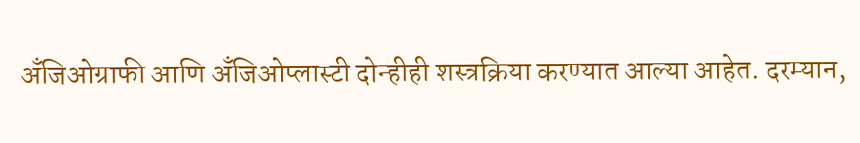अँजिओग्राफी आणि अँजिओप्लास्टी दोन्हीही शस्त्रक्रिया करण्यात आल्या आहेत. दरम्यान,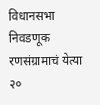विधानसभा निवडणूक रणसंग्रामाचं येत्या २०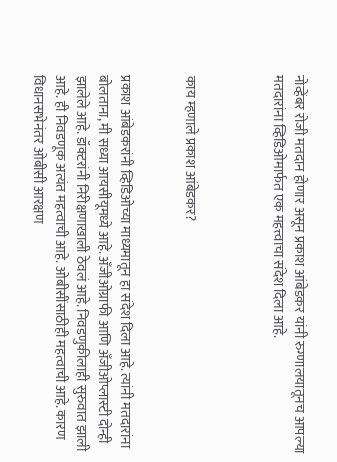नोव्हेंबर रोजी मतदान होणार असून प्रकाश आंबेडकर यांनी रुग्णालयातूनच आपल्या मतदारांना व्हिडिओमार्फत एक महत्त्वाचा संदेश दिला आहे.



काय म्हणाले प्रकाश आंबेडकर?


प्रकाश आंबेडकरांनी व्हिडिओच्या माध्यमातून हा संदेश दिला आहे. त्यांनी मतदारांना बोलताना, मी सध्या आयसीयूमध्ये आहे. अँजीओग्राफी आणि अँजीओप्लास्टी दोन्ही झालेले आहे. डॉक्टरांनी निरीक्षणाखाली ठेवलं आहे. निवडणुकीलाही सुरुवात झाली आहे. ही निवडणूक अत्यंत महत्वाची आहे. ओबीसींसाठीही महत्वाची आहे. कारण विधानसभेनंतर ओबीसी आरक्षण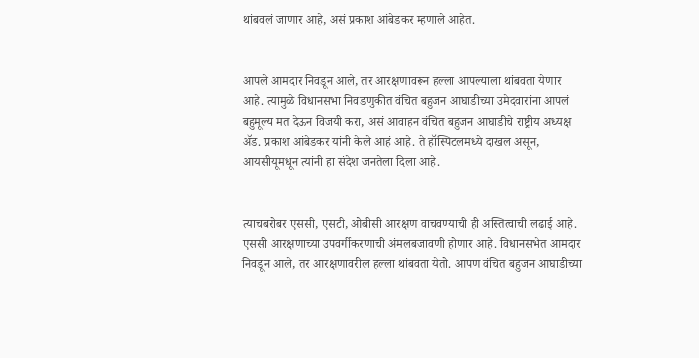थांबवलं जाणार आहे, असं प्रकाश आंबेडकर म्हणाले आहेत.


आपले आमदार निवडून आले, तर आरक्षणावरून हल्ला आपल्याला थांबवता येणार आहे. त्यामुळे विधानसभा निवडणुकीत वंचित बहुजन आघाडीच्या उमेदवारांना आपलं बहुमूल्य मत देऊन विजयी करा, असं आवाहन वंचित बहुजन आघाडीचे राष्ट्रीय अध्यक्ष ॲड. प्रकाश आंबेडकर यांनी केले आहं आहे. ते हॉस्पिटलमध्ये दाखल असून, आयसीयूमधून त्यांनी हा संदेश जनतेला दिला आहे.


त्याचबरोबर एससी, एसटी, ओबीसी आरक्षण वाचवण्याची ही अस्तित्वाची लढाई आहे. एससी आरक्षणाच्या उपवर्गीकरणाची अंमलबजावणी होणार आहे. विधानसभेत आमदार निवडून आले, तर आरक्षणावरील हल्ला थांबवता येतो. आपण वंचित बहुजन आघाडीच्या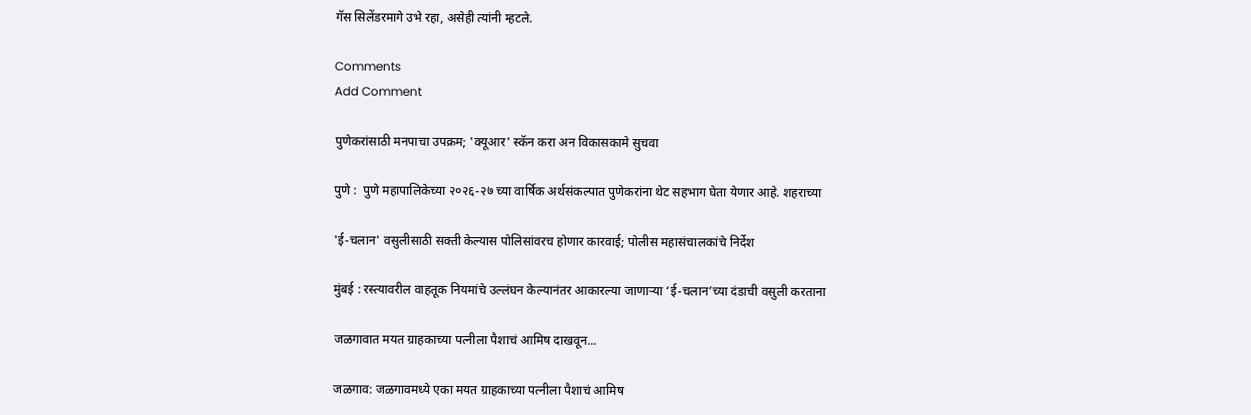गॅस सिलेंडरमागे उभे रहा, असेही त्यांनी म्हटले.

Comments
Add Comment

पुणेकरांसाठी मनपाचा उपक्रम; 'क्यूआर' स्कॅन करा अन विकासकामे सुचवा

पुणे :  पुणे महापालिकेच्या २०२६-२७ च्या वार्षिक अर्थसंकल्पात पुणेकरांना थेट सहभाग घेता येणार आहे. शहराच्या

'ई-चलान' वसुलीसाठी सक्ती केल्यास पोलिसांवरच होणार कारवाई; पोलीस महासंचालकांचे निर्देश

मुंबई : रस्त्यावरील वाहतूक नियमांचे उल्लंघन केल्यानंतर आकारल्या जाणाऱ्या ‘ई-चलान’च्या दंडाची वसुली करताना

जळगावात मयत ग्राहकाच्या पत्नीला पैशाचं आमिष दाखवून...

जळगाव: जळगावमध्ये एका मयत ग्राहकाच्या पत्नीला पैशाचं आमिष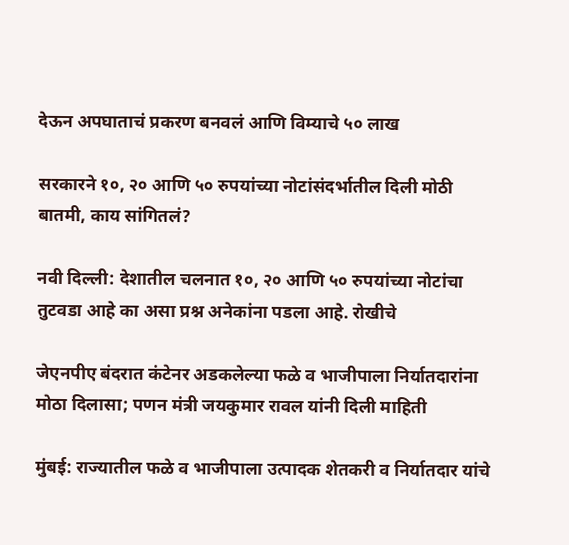देऊन अपघाताचं प्रकरण बनवलं आणि विम्याचे ५० लाख

सरकारने १०, २० आणि ५० रुपयांच्या नोटांसंदर्भातील दिली मोठी बातमी, काय सांगितलं?

नवी दिल्ली: देशातील चलनात १०, २० आणि ५० रुपयांच्या नोटांचा तुटवडा आहे का असा प्रश्न अनेकांना पडला आहे. रोखीचे

जेएनपीए बंदरात कंटेनर अडकलेल्या फळे व भाजीपाला निर्यातदारांना मोठा दिलासा; पणन मंत्री जयकुमार रावल यांनी दिली माहिती

मुंबई: राज्यातील फळे व भाजीपाला उत्पादक शेतकरी व निर्यातदार यांचे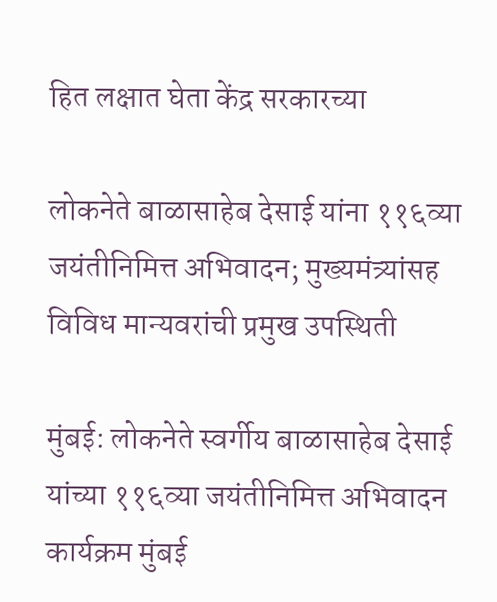हित लक्षात घेता केंद्र सरकारच्या

लोकनेते बाळासाहेब देसाई यांना ११६व्या जयंतीनिमित्त अभिवादन; मुख्यमंत्र्यांसह विविध मान्यवरांची प्रमुख उपस्थिती

मुंबई: लोकनेते स्वर्गीय बाळासाहेब देसाई यांच्या ११६व्या जयंतीनिमित्त अभिवादन कार्यक्रम मुंबई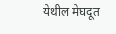येथील मेघदूत